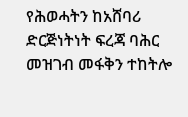የሕወሓትን ከአሸባሪ ድርጅነትነት ፍረጃ ባሕር መዝገብ መፋቅን ተከትሎ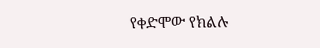የቀድሞው የክልሉ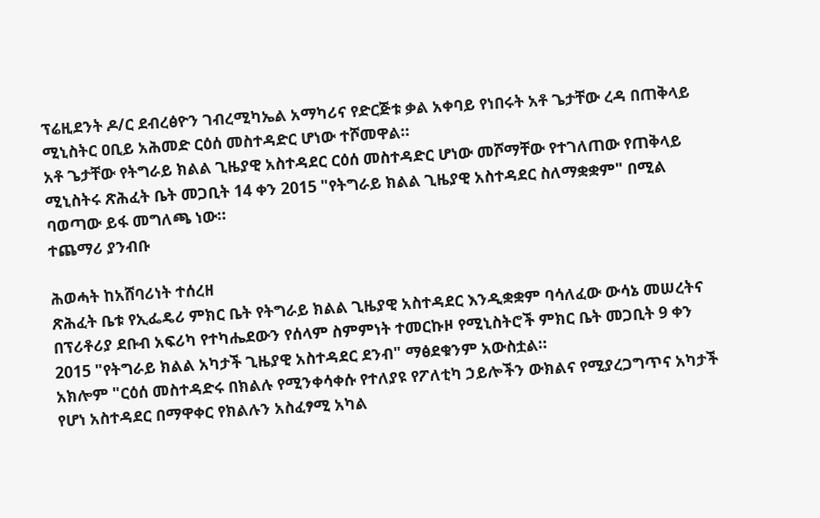ፕሬዚደንት ዶ/ር ደብረፅዮን ገብረሚካኤል አማካሪና የድርጅቱ ቃል አቀባይ የነበሩት አቶ ጌታቸው ረዳ በጠቅላይ ሚኒስትር ዐቢይ አሕመድ ርዕሰ መስተዳድር ሆነው ተሾመዋል።
አቶ ጌታቸው የትግራይ ክልል ጊዜያዊ አስተዳደር ርዕሰ መስተዳድር ሆነው መሾማቸው የተገለጠው የጠቅላይ ሚኒስትሩ ጽሕፈት ቤት መጋቢት 14 ቀን 2015 "የትግራይ ክልል ጊዜያዊ አስተዳደር ስለማቋቋም" በሚል ባወጣው ይፋ መግለጫ ነው።
ተጨማሪ ያንብቡ

ሕወሓት ከአሸባሪነት ተሰረዘ
ጽሕፈት ቤቱ የኢፌዴሪ ምክር ቤት የትግራይ ክልል ጊዜያዊ አስተዳደር እንዲቋቋም ባሳለፈው ውሳኔ መሠረትና በፕሪቶሪያ ደቡብ አፍሪካ የተካሔደውን የሰላም ስምምነት ተመርኩዞ የሚኒስትሮች ምክር ቤት መጋቢት 9 ቀን 2015 "የትግራይ ክልል አካታች ጊዜያዊ አስተዳደር ደንብ" ማፅደቁንም አውስቷል።
አክሎም "ርዕሰ መስተዳድሩ በክልሉ የሚንቀሳቀሱ የተለያዩ የፖለቲካ ኃይሎችን ውክልና የሚያረጋግጥና አካታች የሆነ አስተዳደር በማዋቀር የክልሉን አስፈፃሚ አካል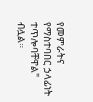የመምራትና የማስተባበር ኃላፊነት ተጥሎባቸዋል" ብሏል።